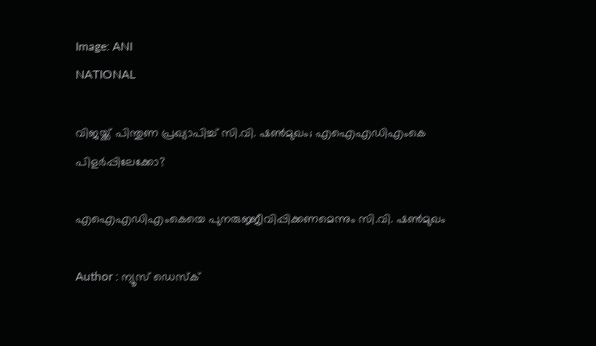Image: ANI
NATIONAL

വിജയ്ക്ക് പിന്തുണ പ്രഖ്യാപിച്ച് സി.വി. ഷണ്‍മുഖം; എഐഎഡിഎംകെ പിളര്‍പ്പിലേക്കോ?

എഐഎഡിഎംകെയെ പുനരുജ്ജീവിപ്പിക്കണമെന്നും സി.വി. ഷൺമുഖം

Author : ന്യൂസ് ഡെസ്ക്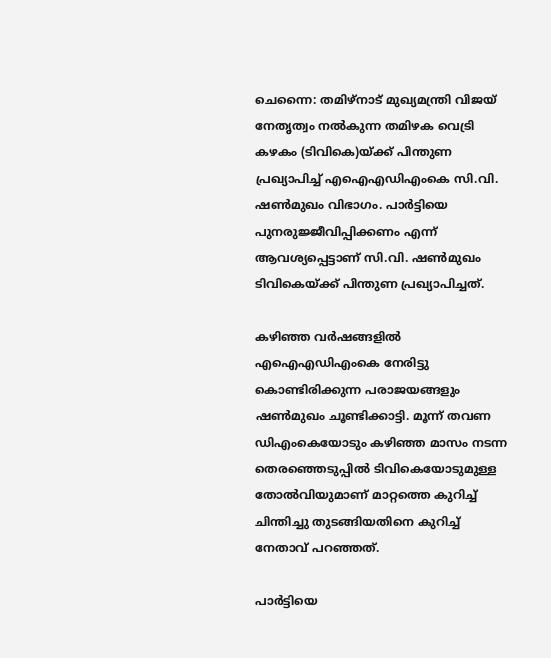ചെന്നൈ: തമിഴ്‌നാട് മുഖ്യമന്ത്രി വിജയ് നേതൃത്വം നല്‍കുന്ന തമിഴക വെട്രി കഴകം (ടിവികെ)യ്ക്ക് പിന്തുണ പ്രഖ്യാപിച്ച് എഐഎഡിഎംകെ സി.വി. ഷണ്‍മുഖം വിഭാഗം. പാര്‍ട്ടിയെ പുനരുജ്ജീവിപ്പിക്കണം എന്ന് ആവശ്യപ്പെട്ടാണ് സി.വി. ഷണ്‍മുഖം ടിവികെയ്ക്ക് പിന്തുണ പ്രഖ്യാപിച്ചത്.

കഴിഞ്ഞ വര്‍ഷങ്ങളില്‍ എഐഎഡിഎംകെ നേരിട്ടു കൊണ്ടിരിക്കുന്ന പരാജയങ്ങളും ഷണ്‍മുഖം ചൂണ്ടിക്കാട്ടി. മൂന്ന് തവണ ഡിഎംകെയോടും കഴിഞ്ഞ മാസം നടന്ന തെരഞ്ഞെടുപ്പില്‍ ടിവികെയോടുമുള്ള തോല്‍വിയുമാണ് മാറ്റത്തെ കുറിച്ച് ചിന്തിച്ചു തുടങ്ങിയതിനെ കുറിച്ച് നേതാവ് പറഞ്ഞത്.

പാര്‍ട്ടിയെ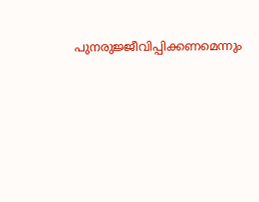പുനരുജ്ജീവിപ്പിക്കണമെന്നും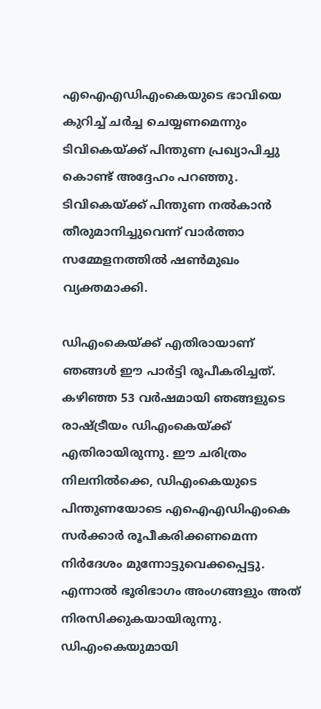എഐഎഡിഎംകെയുടെ ഭാവിയെ കുറിച്ച് ചര്‍ച്ച ചെയ്യണമെന്നും ടിവികെയ്ക്ക് പിന്തുണ പ്രഖ്യാപിച്ചു കൊണ്ട് അദ്ദേഹം പറഞ്ഞു. ടിവികെയ്ക്ക് പിന്തുണ നല്‍കാന്‍ തീരുമാനിച്ചുവെന്ന് വാര്‍ത്താ സമ്മേളനത്തില്‍ ഷണ്‍മുഖം വ്യക്തമാക്കി.

ഡിഎംകെയ്ക്ക് എതിരായാണ് ഞങ്ങള്‍ ഈ പാര്‍ട്ടി രൂപീകരിച്ചത്. കഴിഞ്ഞ 53 വര്‍ഷമായി ഞങ്ങളുടെ രാഷ്ട്രീയം ഡിഎംകെയ്ക്ക് എതിരായിരുന്നു. ഈ ചരിത്രം നിലനില്‍ക്കെ, ഡിഎംകെയുടെ പിന്തുണയോടെ എഐഎഡിഎംകെ സര്‍ക്കാര്‍ രൂപീകരിക്കണമെന്ന നിര്‍ദേശം മുന്നോട്ടുവെക്കപ്പെട്ടു. എന്നാല്‍ ഭൂരിഭാഗം അംഗങ്ങളും അത് നിരസിക്കുകയായിരുന്നു. ഡിഎംകെയുമായി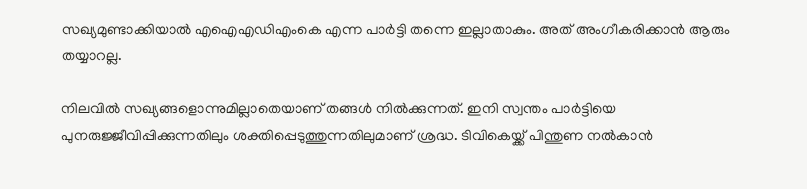സഖ്യമുണ്ടാക്കിയാല്‍ എഐഎഡിഎംകെ എന്ന പാര്‍ട്ടി തന്നെ ഇല്ലാതാകും. അത് അംഗീകരിക്കാന്‍ ആരും തയ്യാറല്ല.

നിലവില്‍ സഖ്യങ്ങളൊന്നുമില്ലാതെയാണ് തങ്ങള്‍ നില്‍ക്കുന്നത്. ഇനി സ്വന്തം പാര്‍ട്ടിയെ പുനരുജ്ജീവിപ്പിക്കുന്നതിലും ശക്തിപ്പെടുത്തുന്നതിലുമാണ് ശ്രദ്ധ. ടിവികെയ്ക്ക് പിന്തുണ നല്‍കാന്‍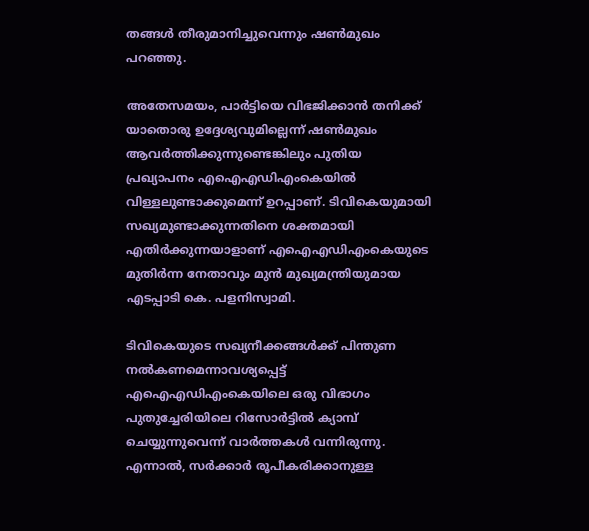തങ്ങള്‍ തീരുമാനിച്ചുവെന്നും ഷണ്‍മുഖം പറഞ്ഞു.

അതേസമയം, പാര്‍ട്ടിയെ വിഭജിക്കാന്‍ തനിക്ക് യാതൊരു ഉദ്ദേശ്യവുമില്ലെന്ന് ഷണ്‍മുഖം ആവര്‍ത്തിക്കുന്നുണ്ടെങ്കിലും പുതിയ പ്രഖ്യാപനം എഐഎഡിഎംകെയില്‍ വിള്ളലുണ്ടാക്കുമെന്ന് ഉറപ്പാണ്. ടിവികെയുമായി സഖ്യമുണ്ടാക്കുന്നതിനെ ശക്തമായി എതിര്‍ക്കുന്നയാളാണ് എഐഎഡിഎംകെയുടെ മുതിര്‍ന്ന നേതാവും മുന്‍ മുഖ്യമന്ത്രിയുമായ എടപ്പാടി കെ. പളനിസ്വാമി.

ടിവികെയുടെ സഖ്യനീക്കങ്ങള്‍ക്ക് പിന്തുണ നല്‍കണമെന്നാവശ്യപ്പെട്ട് എഐഎഡിഎംകെയിലെ ഒരു വിഭാഗം പുതുച്ചേരിയിലെ റിസോര്‍ട്ടില്‍ ക്യാമ്പ് ചെയ്യുന്നുവെന്ന് വാര്‍ത്തകള്‍ വന്നിരുന്നു. എന്നാല്‍, സര്‍ക്കാര്‍ രൂപീകരിക്കാനുള്ള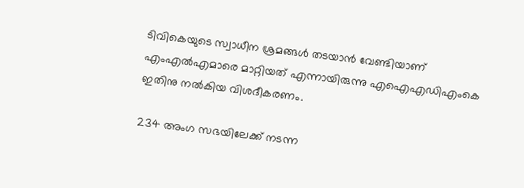ടിവികെയുടെ സ്വാധീന ശ്രമങ്ങള്‍ തടയാന്‍ വേണ്ടിയാണ് എംഎല്‍എമാരെ മാറ്റിയത് എന്നായിരുന്നു എഐഎഡിഎംകെ ഇതിനു നല്‍കിയ വിശദീകരണം.

234 അംഗ സഭയിലേക്ക് നടന്ന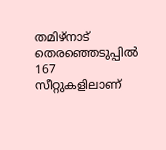തമിഴ്‌നാട് തെരഞ്ഞെടുപ്പില്‍ 167 സീറ്റുകളിലാണ്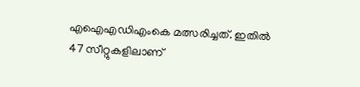എഐഎഡിഎംകെ മത്സരിച്ചത്. ഇതില്‍ 47 സീറ്റുകളിലാണ്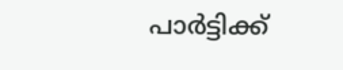പാര്‍ട്ടിക്ക്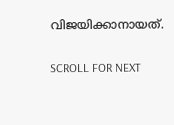വിജയിക്കാനായത്.

SCROLL FOR NEXT